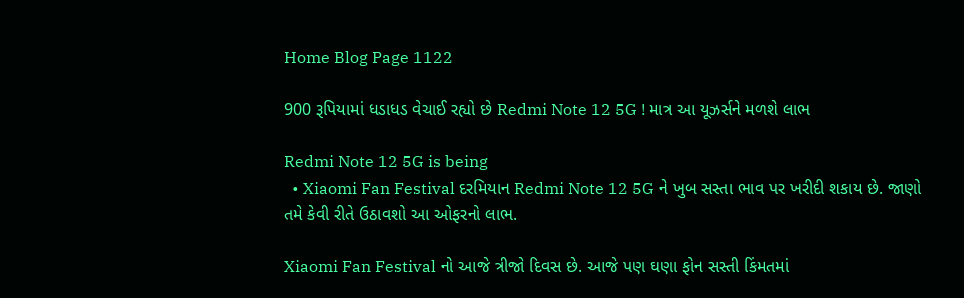Home Blog Page 1122

900 રૂપિયામાં ધડાધડ વેચાઈ રહ્યો છે Redmi Note 12 5G ! માત્ર આ યૂઝર્સને મળશે લાભ

Redmi Note 12 5G is being
  • Xiaomi Fan Festival દરમિયાન Redmi Note 12 5G ને ખુબ સસ્તા ભાવ પર ખરીદી શકાય છે. જાણો તમે કેવી રીતે ઉઠાવશો આ ઓફરનો લાભ.

Xiaomi Fan Festival નો આજે ત્રીજો દિવસ છે. આજે પણ ઘણા ફોન સસ્તી કિંમતમાં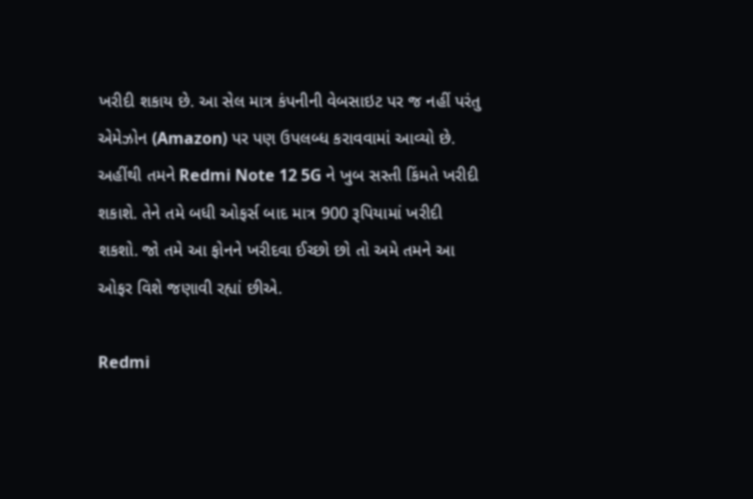ખરીદી શકાય છે. આ સેલ માત્ર કંપનીની વેબસાઇટ પર જ નહીં પરંતુ એમેઝોન (Amazon) પર પણ ઉપલબ્ધ કરાવવામાં આવ્યો છે. અહીંથી તમને Redmi Note 12 5G ને ખુબ સસ્તી કિંમતે ખરીદી શકાશે. તેને તમે બધી ઓફર્સ બાદ માત્ર 900 રૂપિયામાં ખરીદી શકશો. જો તમે આ ફોનને ખરીદવા ઈચ્છો છો તો અમે તમને આ ઓફર વિશે જણાવી રહ્યાં છીએ.

Redmi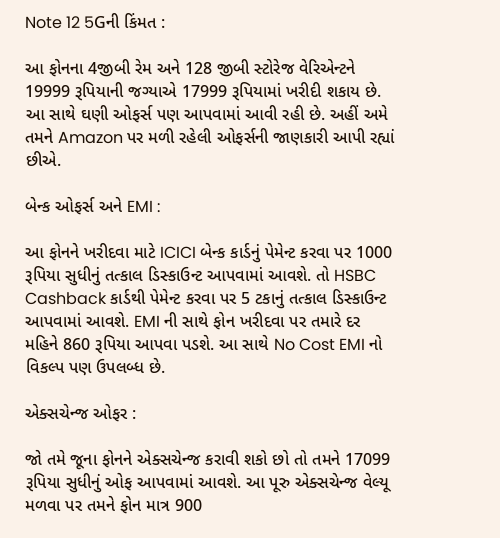Note 12 5Gની કિંમત :

આ ફોનના 4જીબી રેમ અને 128 જીબી સ્ટોરેજ વેરિએન્ટને 19999 રૂપિયાની જગ્યાએ 17999 રૂપિયામાં ખરીદી શકાય છે. આ સાથે ઘણી ઓફર્સ પણ આપવામાં આવી રહી છે. અહીં અમે તમને Amazon પર મળી રહેલી ઓફર્સની જાણકારી આપી રહ્યાં છીએ.

બેન્ક ઓફર્સ અને EMI :

આ ફોનને ખરીદવા માટે ICICI બેન્ક કાર્ડનું પેમેન્ટ કરવા પર 1000 રૂપિયા સુધીનું તત્કાલ ડિસ્કાઉન્ટ આપવામાં આવશે. તો HSBC Cashback કાર્ડથી પેમેન્ટ કરવા પર 5 ટકાનું તત્કાલ ડિસ્કાઉન્ટ આપવામાં આવશે. EMI ની સાથે ફોન ખરીદવા પર તમારે દર મહિને 860 રૂપિયા આપવા પડશે. આ સાથે No Cost EMI નો વિકલ્પ પણ ઉપલબ્ધ છે.

એક્સચેન્જ ઓફર :

જો તમે જૂના ફોનને એક્સચેન્જ કરાવી શકો છો તો તમને 17099 રૂપિયા સુધીનું ઓફ આપવામાં આવશે. આ પૂરુ એક્સચેન્જ વેલ્યૂ મળવા પર તમને ફોન માત્ર 900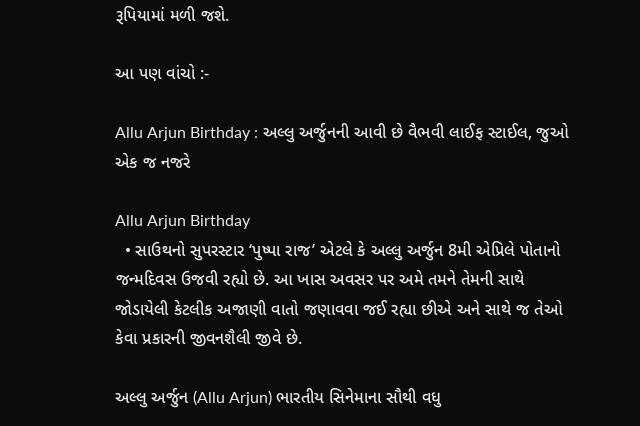રૂપિયામાં મળી જશે.

આ પણ વાંચો :-

Allu Arjun Birthday : અલ્લુ અર્જુનની આવી છે વૈભવી લાઈફ સ્ટાઈલ, જુઓ એક જ નજરે

Allu Arjun Birthday
  • સાઉથનો સુપરસ્ટાર ‘પુષ્પા રાજ’ એટલે કે અલ્લુ અર્જુન 8મી એપ્રિલે પોતાનો જન્મદિવસ ઉજવી રહ્યો છે. આ ખાસ અવસર પર અમે તમને તેમની સાથે જોડાયેલી કેટલીક અજાણી વાતો જણાવવા જઈ રહ્યા છીએ અને સાથે જ તેઓ કેવા પ્રકારની જીવનશૈલી જીવે છે.

અલ્લુ અર્જુન (Allu Arjun) ભારતીય સિનેમાના સૌથી વધુ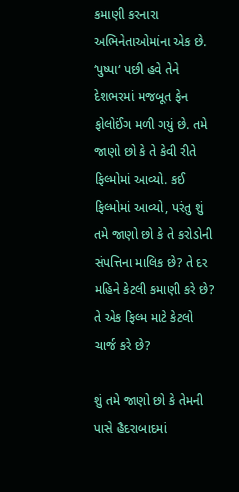કમાણી કરનારા અભિનેતાઓમાંના એક છે. ‘પુષ્પા‘ પછી હવે તેને દેશભરમાં મજબૂત ફેન ફોલોઈંગ મળી ગયું છે. તમે જાણો છો કે તે કેવી રીતે ફિલ્મોમાં આવ્યો. કઈ ફિલ્મોમાં આવ્યો, પરંતુ શું તમે જાણો છો કે તે કરોડોની સંપત્તિના માલિક છે? તે દર મહિને કેટલી કમાણી કરે છે? તે એક ફિલ્મ માટે કેટલો ચાર્જ કરે છે?

શું તમે જાણો છો કે તેમની પાસે હૈદરાબાદમાં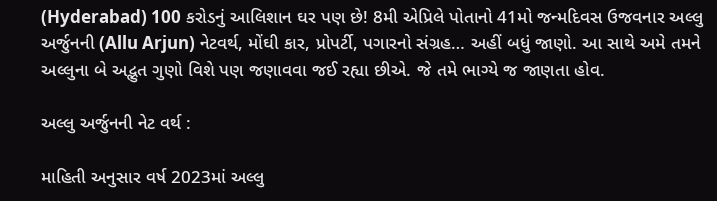(Hyderabad) 100 કરોડનું આલિશાન ઘર પણ છે! 8મી એપ્રિલે પોતાનો 41મો જન્મદિવસ ઉજવનાર અલ્લુ અર્જુનની (Allu Arjun) નેટવર્થ, મોંઘી કાર, પ્રોપર્ટી, પગારનો સંગ્રહ… અહીં બધું જાણો. આ સાથે અમે તમને અલ્લુના બે અદ્ભુત ગુણો વિશે પણ જણાવવા જઈ રહ્યા છીએ. જે તમે ભાગ્યે જ જાણતા હોવ.

અલ્લુ અર્જુનની નેટ વર્થ :

માહિતી અનુસાર વર્ષ 2023માં અલ્લુ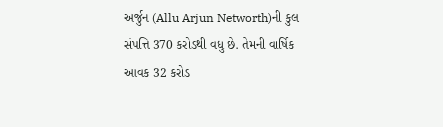અર્જુન (Allu Arjun Networth)ની કુલ સંપત્તિ 370 કરોડથી વધુ છે. તેમની વાર્ષિક આવક 32 કરોડ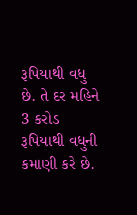રૂપિયાથી વધુ છે. તે દર મહિને 3 કરોડ રૂપિયાથી વધુની કમાણી કરે છે.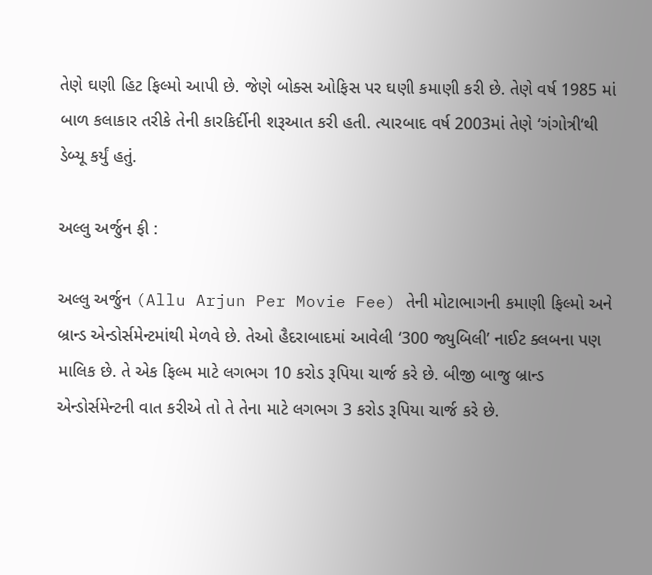તેણે ઘણી હિટ ફિલ્મો આપી છે. જેણે બોક્સ ઓફિસ પર ઘણી કમાણી કરી છે. તેણે વર્ષ 1985 માં બાળ કલાકાર તરીકે તેની કારકિર્દીની શરૂઆત કરી હતી. ત્યારબાદ વર્ષ 2003માં તેણે ‘ગંગોત્રી‘થી ડેબ્યૂ કર્યું હતું.

અલ્લુ અર્જુન ફી :

અલ્લુ અર્જુન (Allu Arjun Per Movie Fee) તેની મોટાભાગની કમાણી ફિલ્મો અને બ્રાન્ડ એન્ડોર્સમેન્ટમાંથી મેળવે છે. તેઓ હૈદરાબાદમાં આવેલી ‘300 જ્યુબિલી’ નાઈટ ક્લબના પણ માલિક છે. તે એક ફિલ્મ માટે લગભગ 10 કરોડ રૂપિયા ચાર્જ કરે છે. બીજી બાજુ બ્રાન્ડ એન્ડોર્સમેન્ટની વાત કરીએ તો તે તેના માટે લગભગ 3 કરોડ રૂપિયા ચાર્જ કરે છે.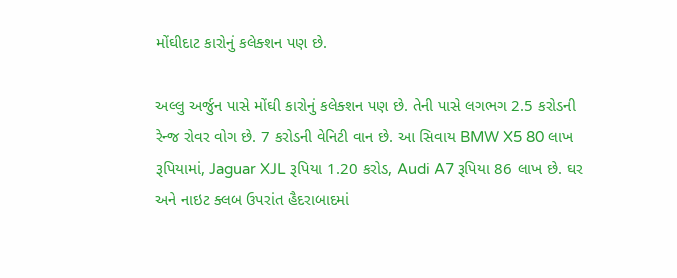મોંઘીદાટ કારોનું કલેક્શન પણ છે.

અલ્લુ અર્જુન પાસે મોંઘી કારોનું કલેક્શન પણ છે. તેની પાસે લગભગ 2.5 કરોડની રેન્જ રોવર વોગ છે. 7 કરોડની વેનિટી વાન છે. આ સિવાય BMW X5 80 લાખ રૂપિયામાં, Jaguar XJL રૂપિયા 1.20 કરોડ, Audi A7 રૂપિયા 86 લાખ છે. ઘર અને નાઇટ ક્લબ ઉપરાંત હૈદરાબાદમાં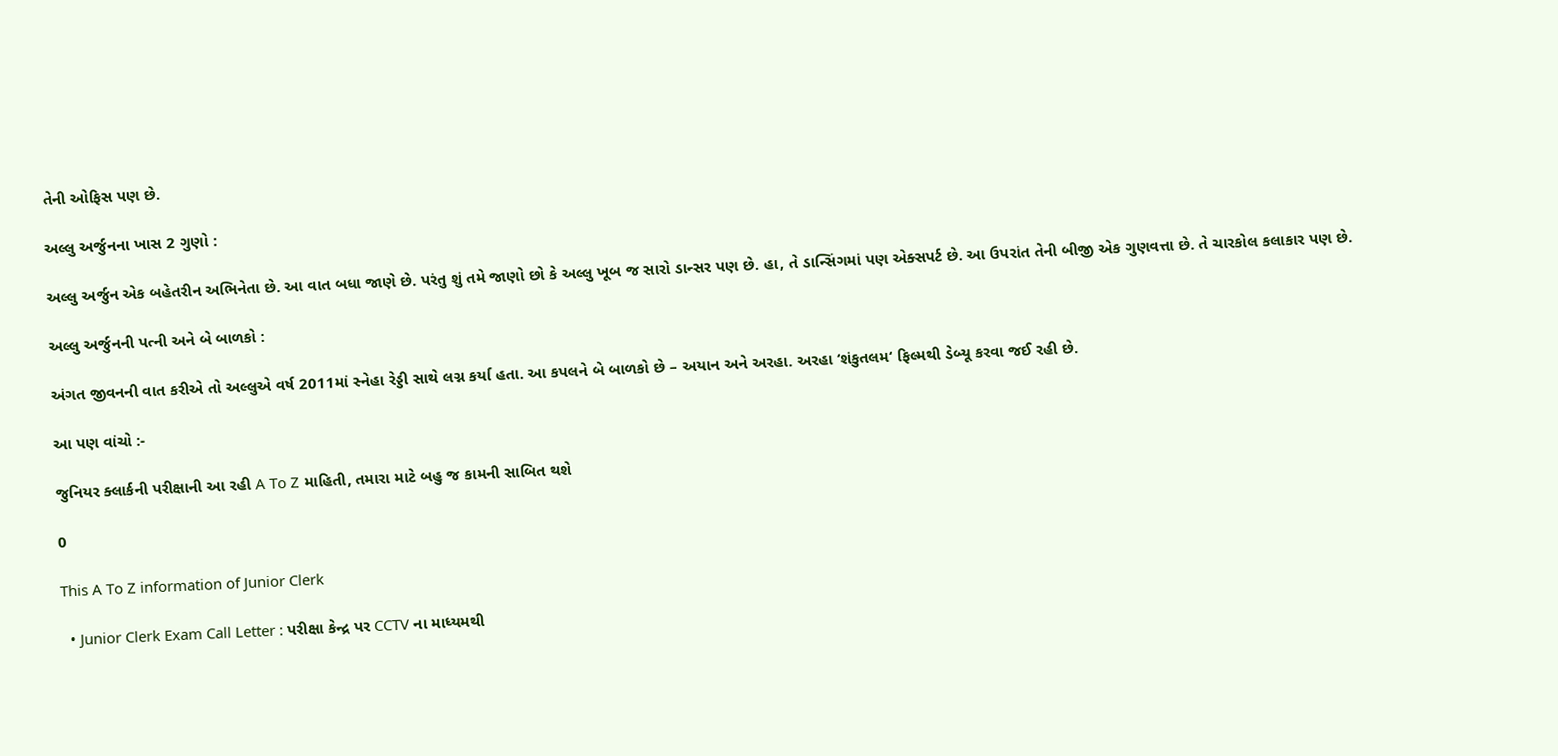તેની ઓફિસ પણ છે.

અલ્લુ અર્જુનના ખાસ 2 ગુણો :

અલ્લુ અર્જુન એક બહેતરીન અભિનેતા છે. આ વાત બધા જાણે છે. પરંતુ શું તમે જાણો છો કે અલ્લુ ખૂબ જ સારો ડાન્સર પણ છે. હા, તે ડાન્સિંગમાં પણ એક્સપર્ટ છે. આ ઉપરાંત તેની બીજી એક ગુણવત્તા છે. તે ચારકોલ કલાકાર પણ છે.

અલ્લુ અર્જુનની પત્ની અને બે બાળકો :

અંગત જીવનની વાત કરીએ તો અલ્લુએ વર્ષ 2011માં સ્નેહા રેડ્ડી સાથે લગ્ન કર્યા હતા. આ કપલને બે બાળકો છે – અયાન અને અરહા. અરહા ‘શંકુતલમ‘ ફિલ્મથી ડેબ્યૂ કરવા જઈ રહી છે.

આ પણ વાંચો :-

જુનિયર ક્લાર્કની પરીક્ષાની આ રહી A To Z માહિતી, તમારા માટે બહુ જ કામની સાબિત થશે

0

This A To Z information of Junior Clerk

  • Junior Clerk Exam Call Letter : પરીક્ષા કેન્દ્ર પર CCTV ના માધ્યમથી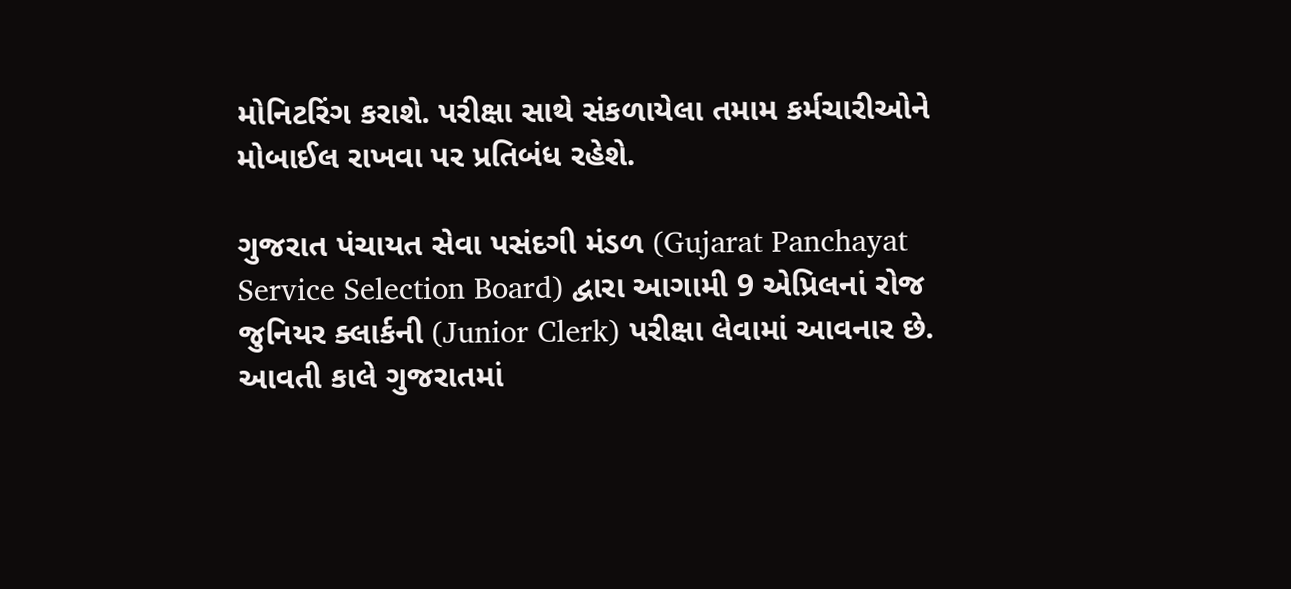મોનિટરિંગ કરાશે. પરીક્ષા સાથે સંકળાયેલા તમામ કર્મચારીઓને મોબાઈલ રાખવા પર પ્રતિબંધ રહેશે.

ગુજરાત પંચાયત સેવા પસંદગી મંડળ (Gujarat Panchayat Service Selection Board) દ્વારા આગામી 9 એપ્રિલનાં રોજ જુનિયર ક્લાર્કની (Junior Clerk) પરીક્ષા લેવામાં આવનાર છે. આવતી કાલે ગુજરાતમાં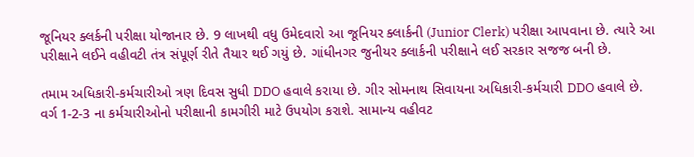જૂનિયર ક્લર્કની પરીક્ષા યોજાનાર છે. 9 લાખથી વધુ ઉમેદવારો આ જૂનિયર ક્લાર્કની (Junior Clerk) પરીક્ષા આપવાના છે. ત્યારે આ પરીક્ષાને લઈને વહીવટી તંત્ર સંપૂર્ણ રીતે તૈયાર થઈ ગયું છે. ગાંધીનગર જુનીયર ક્લાર્કની પરીક્ષાને લઈ સરકાર સજજ બની છે.

તમામ અધિકારી-કર્મચારીઓ ત્રણ દિવસ સુધી DDO હવાલે કરાયા છે. ગીર સોમનાથ સિવાયના અધિકારી-કર્મચારી DDO હવાલે છે. વર્ગ 1-2-3 ના કર્મચારીઓનો પરીક્ષાની કામગીરી માટે ઉપયોગ કરાશે. સામાન્ય વહીવટ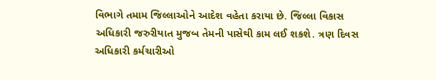વિભાગે તમામ જિલ્લાઓને આદેશ વહેતા કરાયા છે. જિલ્લા વિકાસ અધિકારી જરુરીયાત મુજબ તેમની પાસેથી કામ લઈ શકશે. ત્રણ દિવસ અધિકારી કર્મચારીઓ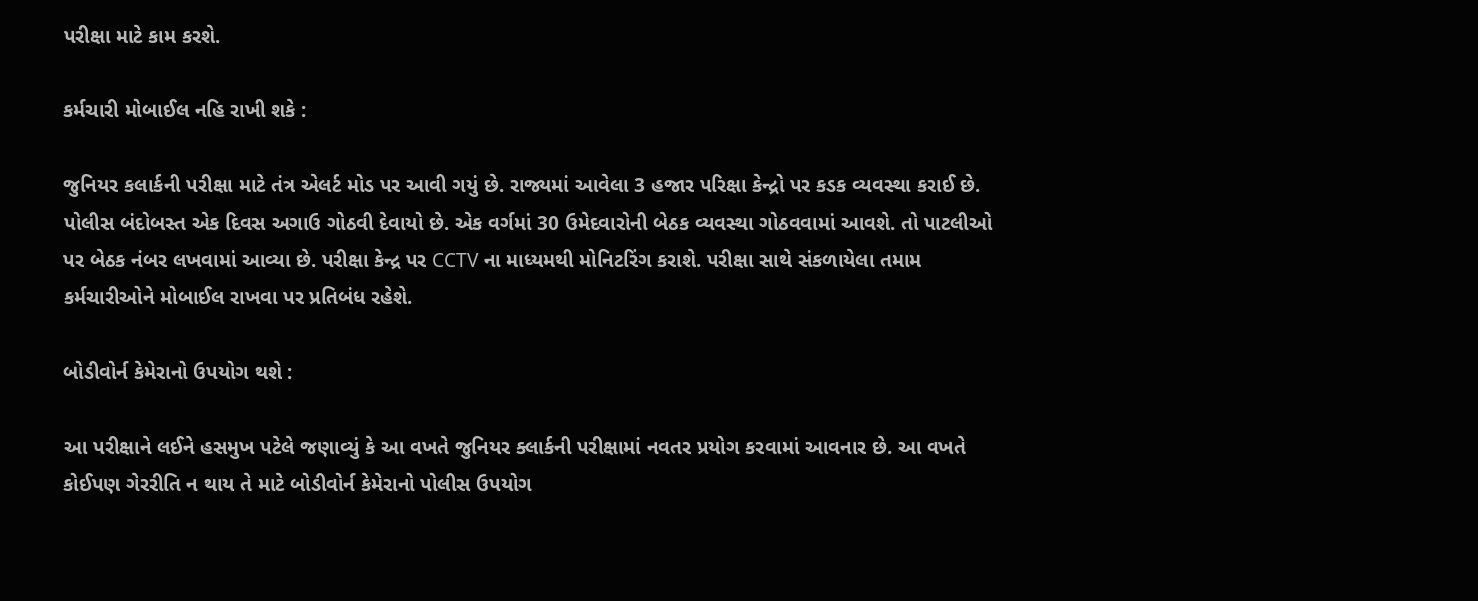પરીક્ષા માટે કામ કરશે.

કર્મચારી મોબાઈલ નહિ રાખી શકે :

જુનિયર કલાર્કની પરીક્ષા માટે તંત્ર એલર્ટ મોડ પર આવી ગયું છે. રાજ્યમાં આવેલા 3 હજાર પરિક્ષા કેન્દ્રો પર કડક વ્યવસ્થા કરાઈ છે. પોલીસ બંદોબસ્ત એક દિવસ અગાઉ ગોઠવી દેવાયો છે. એક વર્ગમાં 30 ઉમેદવારોની બેઠક વ્યવસ્થા ગોઠવવામાં આવશે. તો પાટલીઓ પર બેઠક નંબર લખવામાં આવ્યા છે. પરીક્ષા કેન્દ્ર પર CCTV ના માધ્યમથી મોનિટરિંગ કરાશે. પરીક્ષા સાથે સંકળાયેલા તમામ કર્મચારીઓને મોબાઈલ રાખવા પર પ્રતિબંધ રહેશે.

બોડીવોર્ન કેમેરાનો ઉપયોગ થશે :

આ પરીક્ષાને લઈને હસમુખ પટેલે જણાવ્યું કે આ વખતે જુનિયર ક્લાર્કની પરીક્ષામાં નવતર પ્રયોગ કરવામાં આવનાર છે. આ વખતે કોઈપણ ગેરરીતિ ન થાય તે માટે બોડીવોર્ન કેમેરાનો પોલીસ ઉપયોગ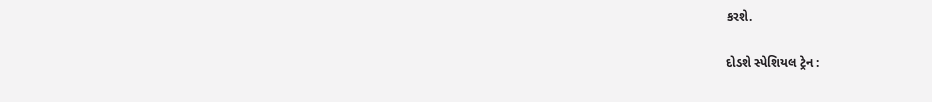કરશે.

દોડશે સ્પેશિયલ ટ્રેન :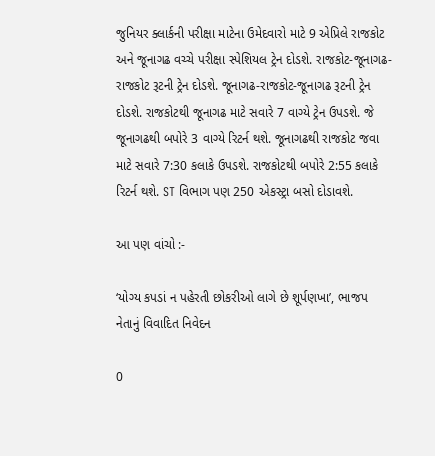જુનિયર ક્લાર્કની પરીક્ષા માટેના ઉમેદવારો માટે 9 એપ્રિલે રાજકોટ અને જૂનાગઢ વચ્ચે પરીક્ષા સ્પેશિયલ ટ્રેન દોડશે. રાજકોટ-જૂનાગઢ-રાજકોટ રૂટની ટ્રેન દોડશે. જૂનાગઢ-રાજકોટ-જૂનાગઢ રૂટની ટ્રેન દોડશે. રાજકોટથી જૂનાગઢ માટે સવારે 7 વાગ્યે ટ્રેન ઉપડશે. જે જૂનાગઢથી બપોરે 3 વાગ્યે રિટર્ન થશે. જૂનાગઢથી રાજકોટ જવા માટે સવારે 7:30 કલાકે ઉપડશે. રાજકોટથી બપોરે 2:55 કલાકે રિટર્ન થશે. ST વિભાગ પણ 250 એકસ્ટ્રા બસો દોડાવશે.

આ પણ વાંચો :-

‘યોગ્ય કપડાં ન પહેરતી છોકરીઓ લાગે છે શૂર્પણખા’, ભાજપ નેતાનું વિવાદિત નિવેદન

0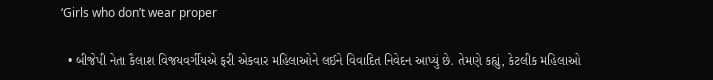‘Girls who don’t wear proper

  • બીજેપી નેતા કૈલાશ વિજયવર્ગીયએ ફરી એકવાર મહિલાઓને લઈને વિવાદિત નિવેદન આપ્યું છે. તેમણે કહ્યું, કેટલીક મહિલાઓ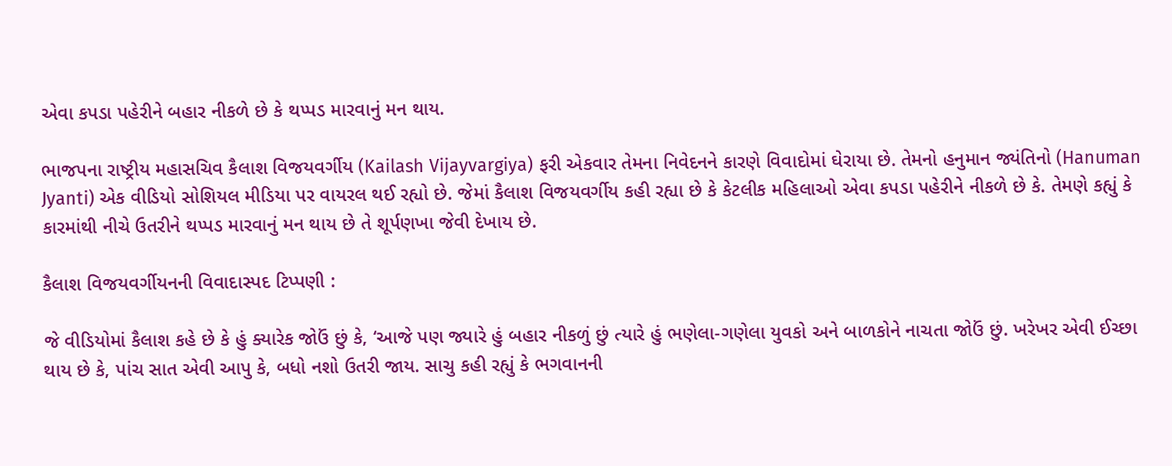એવા કપડા પહેરીને બહાર નીકળે છે કે થપ્પડ મારવાનું મન થાય.

ભાજપના રાષ્ટ્રીય મહાસચિવ કૈલાશ વિજયવર્ગીય (Kailash Vijayvargiya) ફરી એકવાર તેમના નિવેદનને કારણે વિવાદોમાં ઘેરાયા છે. તેમનો હનુમાન જ્યંતિનો (Hanuman Jyanti) એક વીડિયો સોશિયલ મીડિયા પર વાયરલ થઈ રહ્યો છે. જેમાં કૈલાશ વિજયવર્ગીય કહી રહ્યા છે કે કેટલીક મહિલાઓ એવા કપડા પહેરીને નીકળે છે કે. તેમણે કહ્યું કે કારમાંથી નીચે ઉતરીને થપ્પડ મારવાનું મન થાય છે તે શૂર્પણખા જેવી દેખાય છે.

કૈલાશ વિજયવર્ગીયનની વિવાદાસ્પદ ટિપ્પણી :

જે વીડિયોમાં કૈલાશ કહે છે કે હું ક્યારેક જોઉં છું કે, ‘આજે પણ જ્યારે હું બહાર નીકળું છું ત્યારે હું ભણેલા-ગણેલા યુવકો અને બાળકોને નાચતા જોઉં છું. ખરેખર એવી ઈચ્છા થાય છે કે, પાંચ સાત એવી આપુ કે, બધો નશો ઉતરી જાય. સાચુ કહી રહ્યું કે ભગવાનની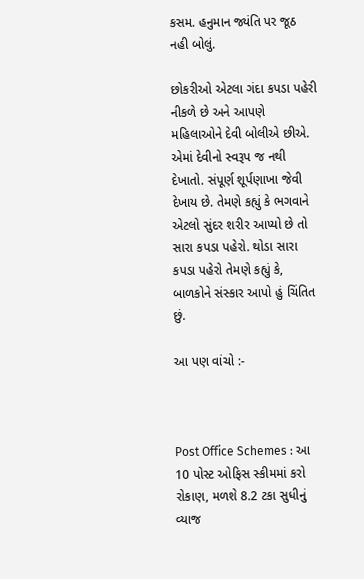કસમ. હનુમાન જ્યંતિ પર જૂઠ નહી બોલું.

છોકરીઓ એટલા ગંદા કપડા પહેરી નીકળે છે અને આપણે મહિલાઓને દેવી બોલીએ છીએ. એમાં દેવીનો સ્વરૂપ જ નથી દેખાતો. સંપૂર્ણ શૂર્પણાખા જેવી દેખાય છે. તેમણે કહ્યું કે ભગવાને એટલો સુંદર શરીર આપ્યો છે તો સારા કપડા પહેરો. થોડા સારા કપડા પહેરો તેમણે કહ્યું કે, બાળકોને સંસ્કાર આપો હું ચિંતિત છું.

આ પણ વાંચો :-



Post Office Schemes : આ 10 પોસ્ટ ઓફિસ સ્કીમમાં કરો રોકાણ, મળશે 8.2 ટકા સુધીનું વ્યાજ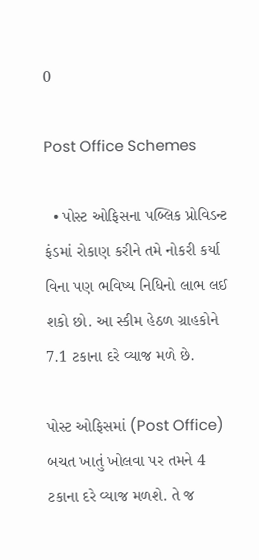0

Post Office Schemes

  • પોસ્ટ ઓફિસના પબ્લિક પ્રોવિડન્ટ ફંડમાં રોકાણ કરીને તમે નોકરી કર્યા વિના પણ ભવિષ્ય નિધિનો લાભ લઈ શકો છો. આ સ્કીમ હેઠળ ગ્રાહકોને 7.1 ટકાના દરે વ્યાજ મળે છે.

પોસ્ટ ઓફિસમાં (Post Office) બચત ખાતું ખોલવા પર તમને 4 ટકાના દરે વ્યાજ મળશે. તે જ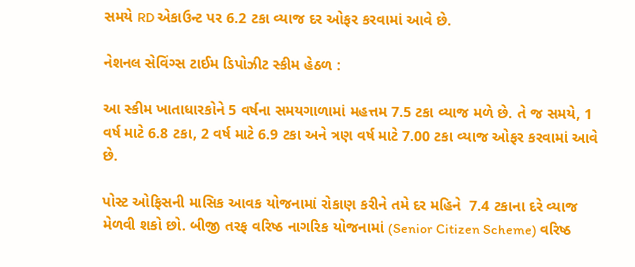સમયે RD એકાઉન્ટ પર 6.2 ટકા વ્યાજ દર ઓફર કરવામાં આવે છે.

નેશનલ સેવિંગ્સ ટાઈમ ડિપોઝીટ સ્કીમ હેઠળ :

આ સ્કીમ ખાતાધારકોને 5 વર્ષના સમયગાળામાં મહત્તમ 7.5 ટકા વ્યાજ મળે છે. તે જ સમયે, 1 વર્ષ માટે 6.8 ટકા, 2 વર્ષ માટે 6.9 ટકા અને ત્રણ વર્ષ માટે 7.00 ટકા વ્યાજ ઓફર કરવામાં આવે છે.

પોસ્ટ ઓફિસની માસિક આવક યોજનામાં રોકાણ કરીને તમે દર મહિને  7.4 ટકાના દરે વ્યાજ મેળવી શકો છો. બીજી તરફ વરિષ્ઠ નાગરિક યોજનામાં (Senior Citizen Scheme) વરિષ્ઠ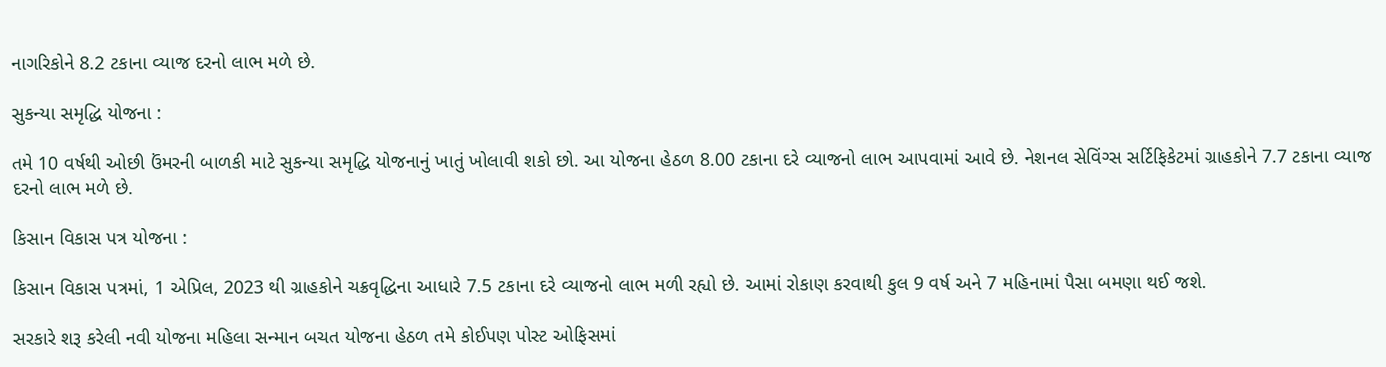નાગરિકોને 8.2 ટકાના વ્યાજ દરનો લાભ મળે છે.

સુકન્યા સમૃદ્ધિ યોજના :

તમે 10 વર્ષથી ઓછી ઉંમરની બાળકી માટે સુકન્યા સમૃદ્ધિ યોજનાનું ખાતું ખોલાવી શકો છો. આ યોજના હેઠળ 8.00 ટકાના દરે વ્યાજનો લાભ આપવામાં આવે છે. નેશનલ સેવિંગ્સ સર્ટિફિકેટમાં ગ્રાહકોને 7.7 ટકાના વ્યાજ દરનો લાભ મળે છે.

કિસાન વિકાસ પત્ર યોજના :

કિસાન વિકાસ પત્રમાં, 1 એપ્રિલ, 2023 થી ગ્રાહકોને ચક્રવૃદ્ધિના આધારે 7.5 ટકાના દરે વ્યાજનો લાભ મળી રહ્યો છે. આમાં રોકાણ કરવાથી કુલ 9 વર્ષ અને 7 મહિનામાં પૈસા બમણા થઈ જશે.

સરકારે શરૂ કરેલી નવી યોજના મહિલા સન્માન બચત યોજના હેઠળ તમે કોઈપણ પોસ્ટ ઓફિસમાં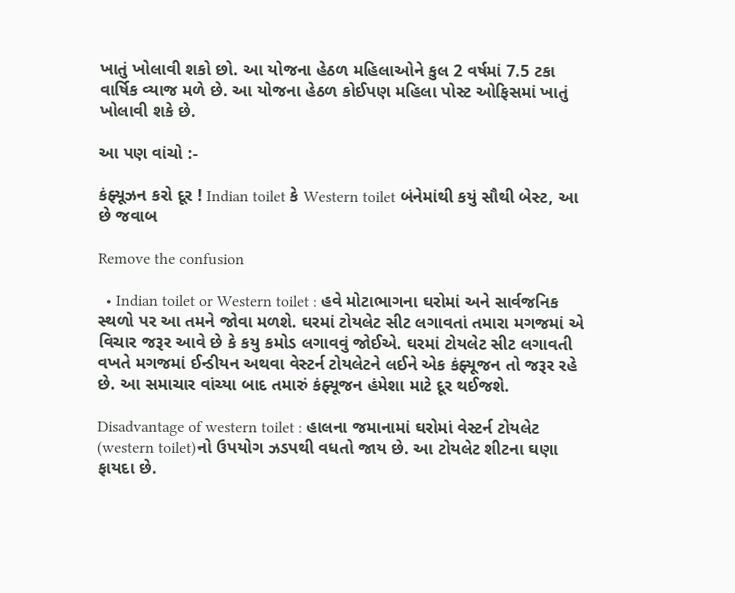ખાતું ખોલાવી શકો છો. આ યોજના હેઠળ મહિલાઓને કુલ 2 વર્ષમાં 7.5 ટકા વાર્ષિક વ્યાજ મળે છે. આ યોજના હેઠળ કોઈપણ મહિલા પોસ્ટ ઓફિસમાં ખાતું ખોલાવી શકે છે.

આ પણ વાંચો :-

કંફ્યૂઝન કરો દૂર ! Indian toilet કે Western toilet બંનેમાંથી કયું સૌથી બેસ્ટ, આ છે જવાબ

Remove the confusion

  • Indian toilet or Western toilet : હવે મોટાભાગના ઘરોમાં અને સાર્વજનિક સ્થળો પર આ તમને જોવા મળશે. ઘરમાં ટોયલેટ સીટ લગાવતાં તમારા મગજમાં એ વિચાર જરૂર આવે છે કે કયુ કમોડ લગાવવું જોઈએ. ઘરમાં ટોયલેટ સીટ લગાવતી વખતે મગજમાં ઈન્ડીયન અથવા વેસ્ટર્ન ટોયલેટને લઈને એક કંફ્યૂજન તો જરૂર રહે છે. આ સમાચાર વાંચ્યા બાદ તમારું કંફ્યૂજન હંમેશા માટે દૂર થઈજશે.

Disadvantage of western toilet : હાલના જમાનામાં ઘરોમાં વેસ્ટર્ન ટોયલેટ (western toilet)નો ઉપયોગ ઝડપથી વધતો જાય છે. આ ટોયલેટ શીટના ઘણા ફાયદા છે.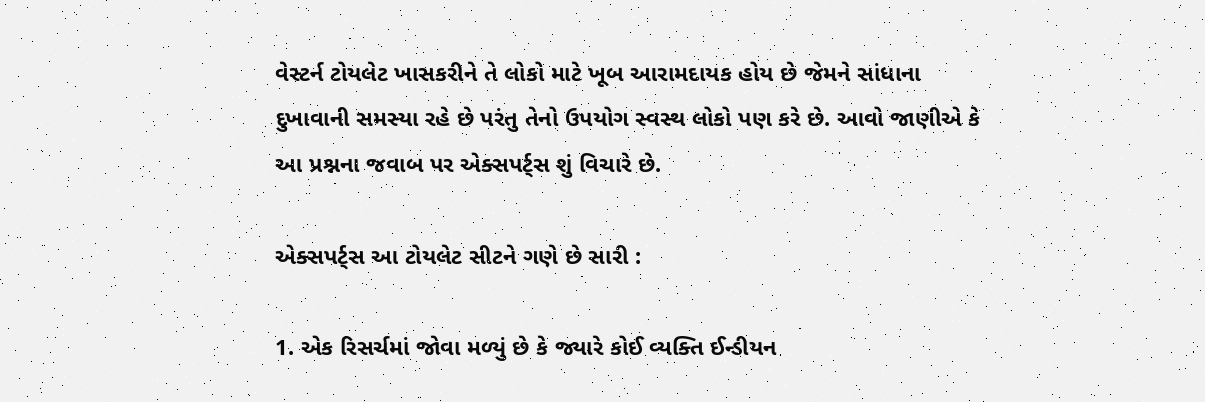વેસ્ટર્ન ટોયલેટ ખાસકરીને તે લોકો માટે ખૂબ આરામદાયક હોય છે જેમને સાંધાના દુખાવાની સમસ્યા રહે છે પરંતુ તેનો ઉપયોગ સ્વસ્થ લોકો પણ કરે છે. આવો જાણીએ કે આ પ્રશ્નના જવાબ પર એક્સપર્ટ્સ શું વિચારે છે.

એક્સપર્ટ્સ આ ટોયલેટ સીટને ગણે છે સારી :

1. એક રિસર્ચમાં જોવા મળ્યું છે કે જ્યારે કોઈ વ્યક્તિ ઈન્ડીયન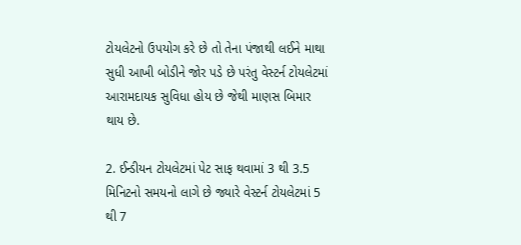ટોયલેટનો ઉપયોગ કરે છે તો તેના પંજાથી લઈને માથા સુધી આખી બોડીને જોર પડે છે પરંતુ વેસ્ટર્ન ટોયલેટમાં આરામદાયક સુવિધા હોય છે જેથી માણસ બિમાર થાય છે.

2. ઈન્ડીયન ટોયલેટમાં પેટ સાફ થવામાં 3 થી 3.5 મિનિટનો સમયનો લાગે છે જ્યારે વેસ્ટર્ન ટોયલેટમાં 5 થી 7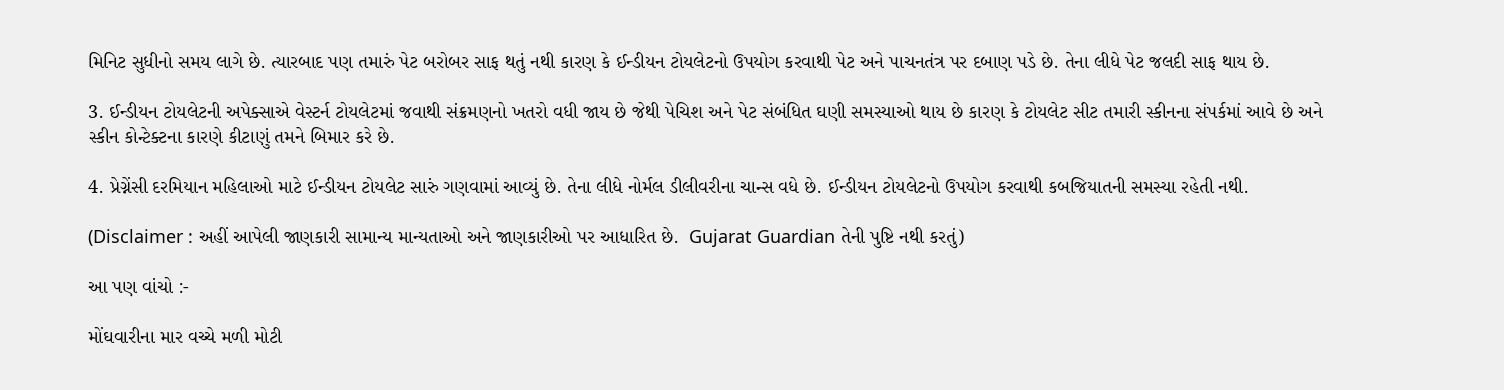મિનિટ સુધીનો સમય લાગે છે. ત્યારબાદ પણ તમારું પેટ બરોબર સાફ થતું નથી કારણ કે ઈન્ડીયન ટોયલેટનો ઉપયોગ કરવાથી પેટ અને પાચનતંત્ર પર દબાણ પડે છે. તેના લીધે પેટ જલદી સાફ થાય છે.

3. ઈન્ડીયન ટોયલેટની અપેક્સાએ વેસ્ટર્ન ટોયલેટમાં જવાથી સંક્રમણનો ખતરો વધી જાય છે જેથી પેચિશ અને પેટ સંબંધિત ઘણી સમસ્યાઓ થાય છે કારણ કે ટોયલેટ સીટ તમારી સ્કીનના સંપર્કમાં આવે છે અને સ્કીન કોન્ટેક્ટના કારણે કીટાણું તમને બિમાર કરે છે.

4. પ્રેગ્નેંસી દરમિયાન મહિલાઓ માટે ઈન્ડીયન ટોયલેટ સારું ગણવામાં આવ્યું છે. તેના લીધે નોર્મલ ડીલીવરીના ચાન્સ વધે છે. ઈન્ડીયન ટોયલેટનો ઉપયોગ કરવાથી કબજિયાતની સમસ્યા રહેતી નથી.

(Disclaimer : અહીં આપેલી જાણકારી સામાન્ય માન્યતાઓ અને જાણકારીઓ પર આધારિત છે.  Gujarat Guardian તેની પુષ્ટિ નથી કરતું)

આ પણ વાંચો :-

મોંઘવારીના માર વચ્ચે મળી મોટી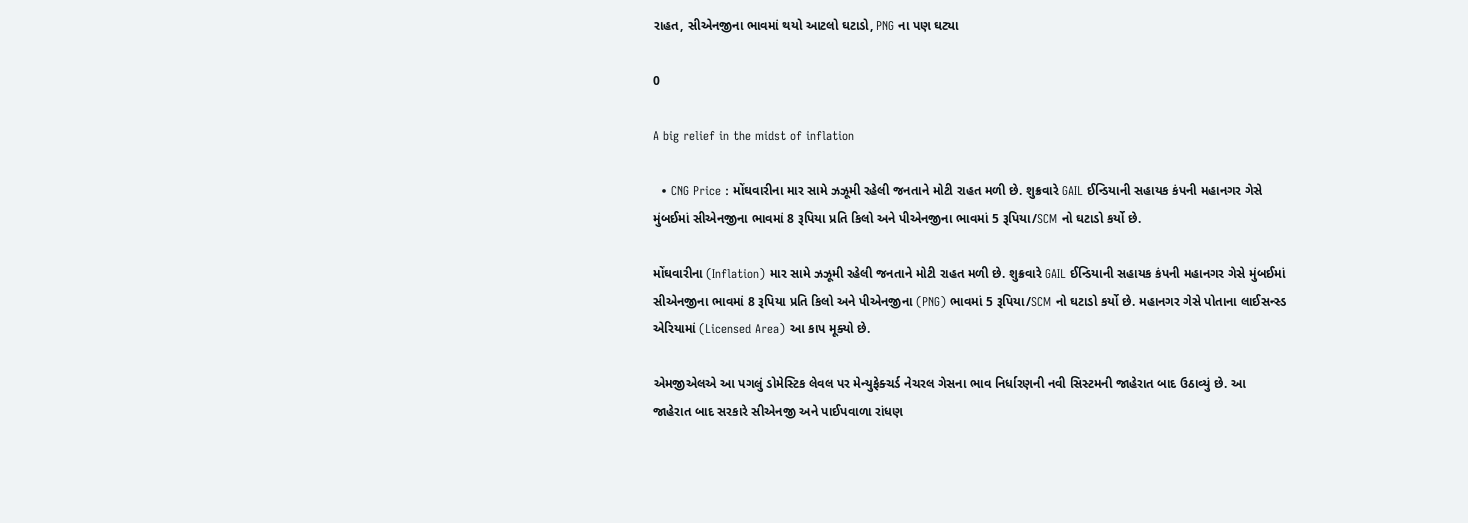રાહત, સીએનજીના ભાવમાં થયો આટલો ઘટાડો, PNG ના પણ ઘટ્યા

0

A big relief in the midst of inflation

  • CNG Price : મોંઘવારીના માર સામે ઝઝૂમી રહેલી જનતાને મોટી રાહત મળી છે. શુક્રવારે GAIL ઈન્ડિયાની સહાયક કંપની મહાનગર ગેસે મુંબઈમાં સીએનજીના ભાવમાં 8 રૂપિયા પ્રતિ કિલો અને પીએનજીના ભાવમાં 5 રૂપિયા/SCM નો ઘટાડો કર્યો છે.

મોંઘવારીના (Inflation) માર સામે ઝઝૂમી રહેલી જનતાને મોટી રાહત મળી છે. શુક્રવારે GAIL ઈન્ડિયાની સહાયક કંપની મહાનગર ગેસે મુંબઈમાં સીએનજીના ભાવમાં 8 રૂપિયા પ્રતિ કિલો અને પીએનજીના (PNG) ભાવમાં 5 રૂપિયા/SCM નો ઘટાડો કર્યો છે. મહાનગર ગેસે પોતાના લાઈસન્સ્ડ એરિયામાં (Licensed Area) આ કાપ મૂક્યો છે.

એમજીએલએ આ પગલું ડોમેસ્ટિક લેવલ પર મેન્યુફેક્ચર્ડ નેચરલ ગેસના ભાવ નિર્ધારણની નવી સિસ્ટમની જાહેરાત બાદ ઉઠાવ્યું છે. આ જાહેરાત બાદ સરકારે સીએનજી અને પાઈપવાળા રાંધણ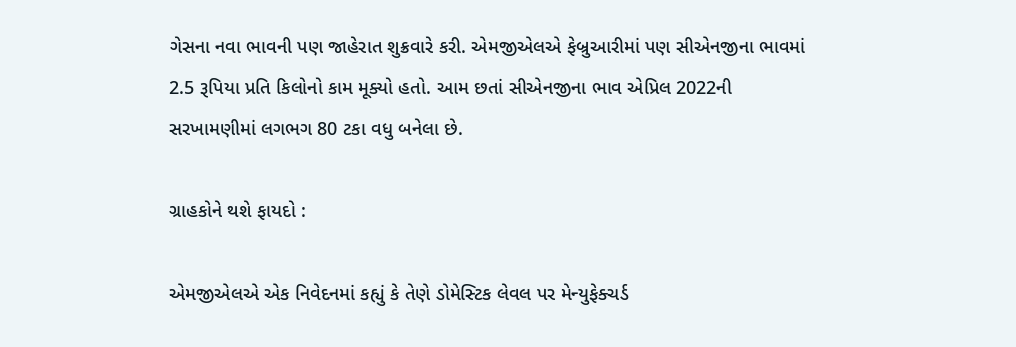ગેસના નવા ભાવની પણ જાહેરાત શુક્રવારે કરી. એમજીએલએ ફેબ્રુઆરીમાં પણ સીએનજીના ભાવમાં 2.5 રૂપિયા પ્રતિ કિલોનો કામ મૂક્યો હતો. આમ છતાં સીએનજીના ભાવ એપ્રિલ 2022ની સરખામણીમાં લગભગ 80 ટકા વધુ બનેલા છે.

ગ્રાહકોને થશે ફાયદો :

એમજીએલએ એક નિવેદનમાં કહ્યું કે તેણે ડોમેસ્ટિક લેવલ પર મેન્યુફેક્ચર્ડ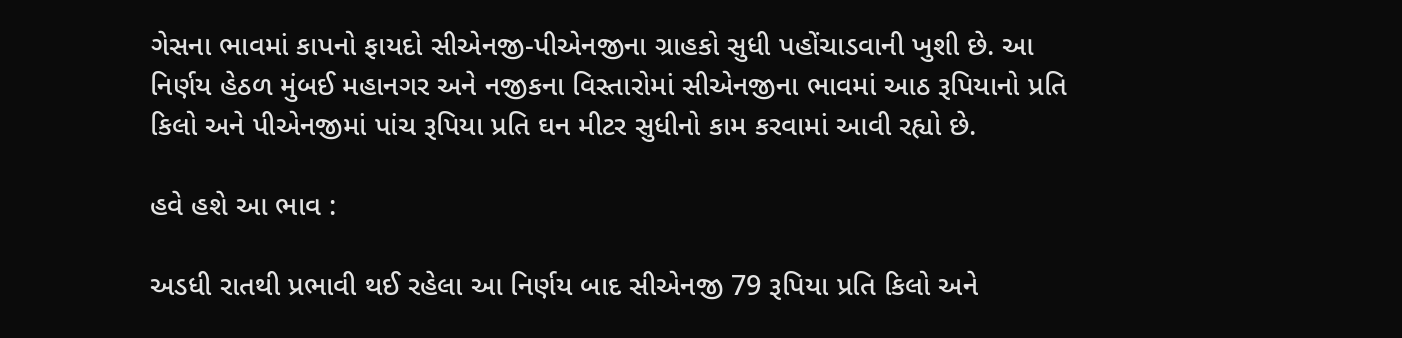ગેસના ભાવમાં કાપનો ફાયદો સીએનજી-પીએનજીના ગ્રાહકો સુધી પહોંચાડવાની ખુશી છે. આ  નિર્ણય હેઠળ મુંબઈ મહાનગર અને નજીકના વિસ્તારોમાં સીએનજીના ભાવમાં આઠ રૂપિયાનો પ્રતિ કિલો અને પીએનજીમાં પાંચ રૂપિયા પ્રતિ ઘન મીટર સુધીનો કામ કરવામાં આવી રહ્યો છે.

હવે હશે આ ભાવ :

અડધી રાતથી પ્રભાવી થઈ રહેલા આ નિર્ણય બાદ સીએનજી 79 રૂપિયા પ્રતિ કિલો અને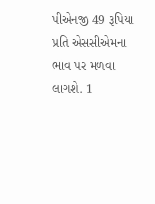પીએનજી 49 રૂપિયા પ્રતિ એસસીએમના ભાવ પર મળવા લાગશે. 1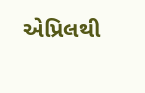એપ્રિલથી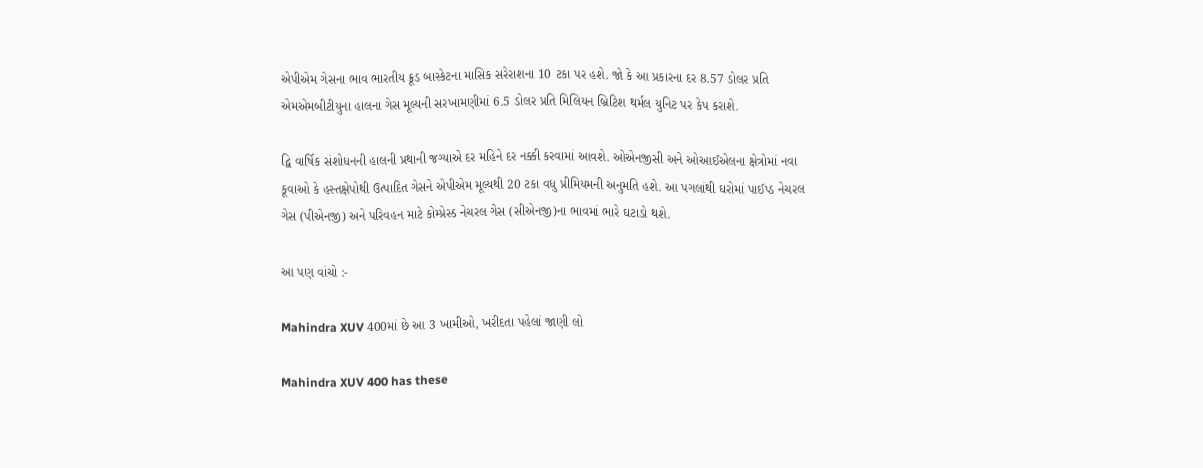એપીએમ ગેસના ભાવ ભારતીય ક્રૂડ બાસ્કેટના માસિક સરેરાશના 10 ટકા પર હશે. જો કે આ પ્રકારના દર 8.57 ડોલર પ્રતિ એમએમબીટીયુના હાલના ગેસ મૂલ્યની સરખામણીમાં 6.5 ડોલર પ્રતિ મિલિયન બ્રિટિશ થર્મલ યુનિટ પર કેપ કરાશે.

દ્વિ વાર્ષિક સંશોધનની હાલની પ્રથાની જગ્યાએ દર મહિને દર નક્કી કરવામાં આવશે. ઓએનજીસી અને ઓઆઈએલના ક્ષેત્રોમાં નવા કૂવાઓ કે હસ્તક્ષેપોથી ઉત્પાદિત ગેસને એપીએમ મૂલ્યથી 20 ટકા વધુ પ્રીમિયમની અનુમતિ હશે. આ પગલાંથી ઘરોમાં પાઈપ્ડ નેચરલ ગેસ (પીએનજી) અને પરિવહન માટે કોમ્પ્રેસ્ડ નેચરલ ગેસ (સીએનજી)ના ભાવમાં ભારે ઘટાડો થશે.

આ પણ વાંચો :-

Mahindra XUV 400માં છે આ 3 ખામીઓ, ખરીદતા પહેલાં જાણી લો

Mahindra XUV 400 has these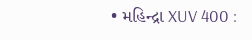• મહિન્દ્રા XUV 400 :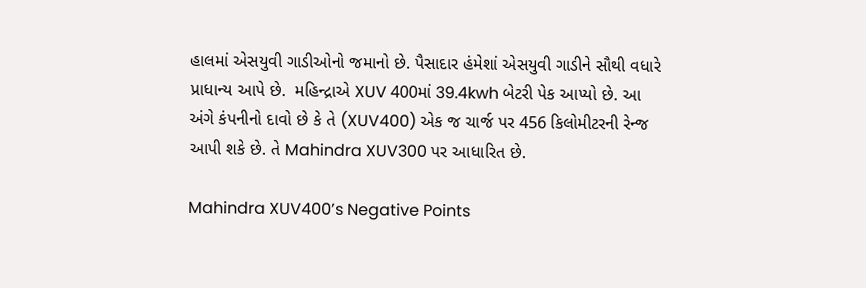હાલમાં એસયુવી ગાડીઓનો જમાનો છે. પૈસાદાર હંમેશાં એસયુવી ગાડીને સૌથી વધારે પ્રાધાન્ય આપે છે.  મહિન્દ્રાએ XUV 400માં 39.4kwh બેટરી પેક આપ્યો છે. આ અંગે કંપનીનો દાવો છે કે તે (XUV400) એક જ ચાર્જ પર 456 કિલોમીટરની રેન્જ આપી શકે છે. તે Mahindra XUV300 પર આધારિત છે.

Mahindra XUV400’s Negative Points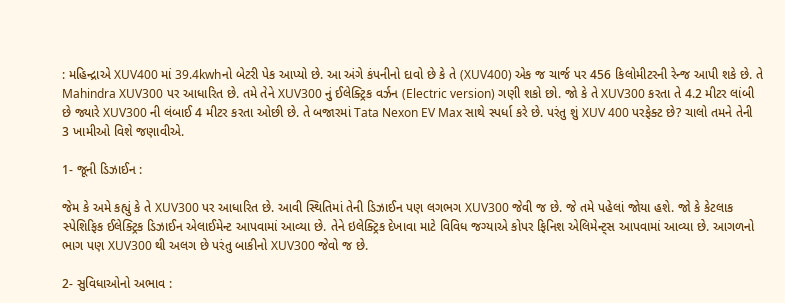: મહિન્દ્રાએ XUV400 માં 39.4kwhનો બેટરી પેક આપ્યો છે. આ અંગે કંપનીનો દાવો છે કે તે (XUV400) એક જ ચાર્જ પર 456 કિલોમીટરની રેન્જ આપી શકે છે. તે Mahindra XUV300 પર આધારિત છે. તમે તેને XUV300 નું ઈલેક્ટ્રિક વર્ઝન (Electric version) ગણી શકો છો. જો કે તે XUV300 કરતા તે 4.2 મીટર લાંબી છે જ્યારે XUV300 ની લંબાઈ 4 મીટર કરતા ઓછી છે. તે બજારમાં Tata Nexon EV Max સાથે સ્પર્ધા કરે છે. પરંતુ શું XUV 400 પરફેક્ટ છે? ચાલો તમને તેની 3 ખામીઓ વિશે જણાવીએ.

1- જૂની ડિઝાઈન :

જેમ કે અમે કહ્યું કે તે XUV300 પર આધારિત છે. આવી સ્થિતિમાં તેની ડિઝાઈન પણ લગભગ XUV300 જેવી જ છે. જે તમે પહેલાં જોયા હશે. જો કે કેટલાક સ્પેશિફિક ઈલેક્ટ્રિક ડિઝાઈન એલાઈમેન્ટ આપવામાં આવ્યા છે. તેને ઇલેક્ટ્રિક દેખાવા માટે વિવિધ જગ્યાએ કોપર ફિનિશ એલિમેન્ટ્સ આપવામાં આવ્યા છે. આગળનો ભાગ પણ XUV300 થી અલગ છે પરંતુ બાકીનો XUV300 જેવો જ છે.

2- સુવિધાઓનો અભાવ :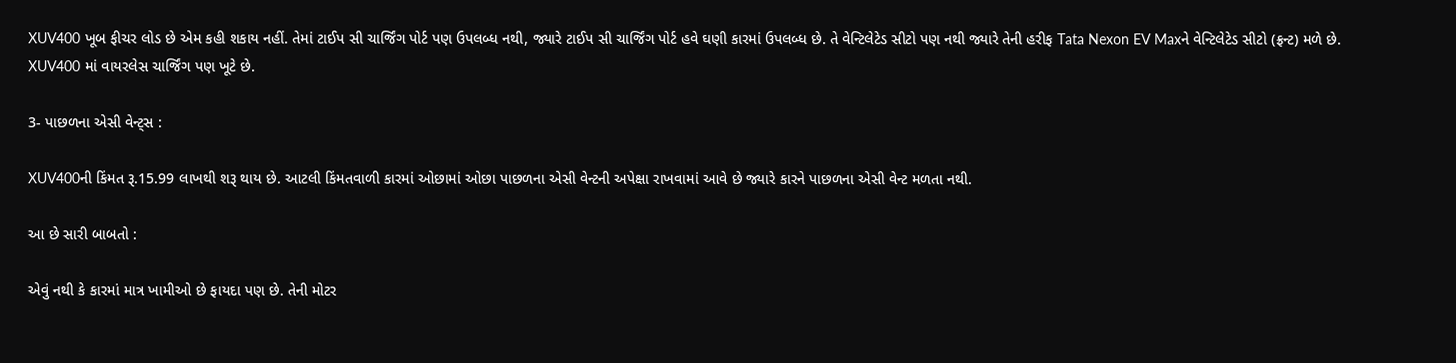XUV400 ખૂબ ફીચર લોડ છે એમ કહી શકાય નહીં. તેમાં ટાઈપ સી ચાર્જિંગ પોર્ટ પણ ઉપલબ્ધ નથી, જ્યારે ટાઈપ સી ચાર્જિંગ પોર્ટ હવે ઘણી કારમાં ઉપલબ્ધ છે. તે વેન્ટિલેટેડ સીટો પણ નથી જ્યારે તેની હરીફ Tata Nexon EV Maxને વેન્ટિલેટેડ સીટો (ફ્રન્ટ) મળે છે. XUV400 માં વાયરલેસ ચાર્જિંગ પણ ખૂટે છે.

3- પાછળના એસી વેન્ટ્સ :

XUV400ની કિંમત રૂ.15.99 લાખથી શરૂ થાય છે. આટલી કિંમતવાળી કારમાં ઓછામાં ઓછા પાછળના એસી વેન્ટની અપેક્ષા રાખવામાં આવે છે જ્યારે કારને પાછળના એસી વેન્ટ મળતા નથી.

આ છે સારી બાબતો :

એવું નથી કે કારમાં માત્ર ખામીઓ છે ફાયદા પણ છે. તેની મોટર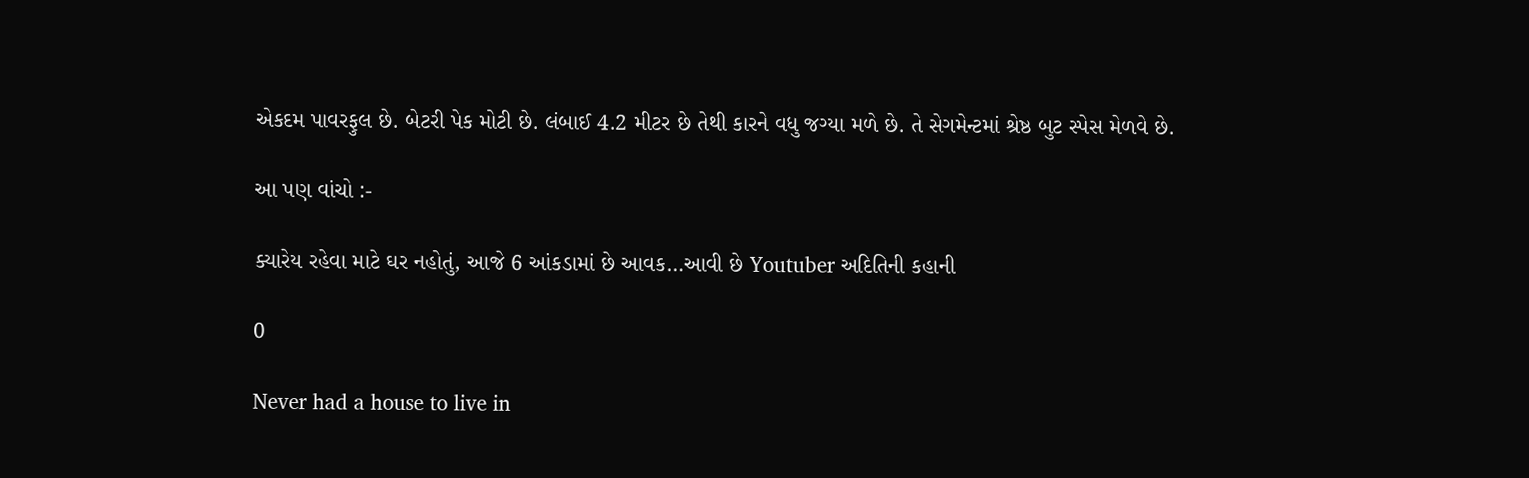એકદમ પાવરફુલ છે. બેટરી પેક મોટી છે. લંબાઈ 4.2 મીટર છે તેથી કારને વધુ જગ્યા મળે છે. તે સેગમેન્ટમાં શ્રેષ્ઠ બુટ સ્પેસ મેળવે છે.

આ પણ વાંચો :-

ક્યારેય રહેવા માટે ઘર નહોતું, આજે 6 આંકડામાં છે આવક…આવી છે Youtuber અદિતિની કહાની

0

Never had a house to live in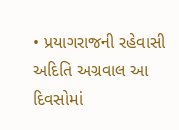• પ્રયાગરાજની રહેવાસી અદિતિ અગ્રવાલ આ દિવસોમાં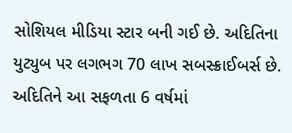સોશિયલ મીડિયા સ્ટાર બની ગઈ છે. અદિતિના યુટ્યુબ પર લગભગ 70 લાખ સબસ્ક્રાઈબર્સ છે. અદિતિને આ સફળતા 6 વર્ષમાં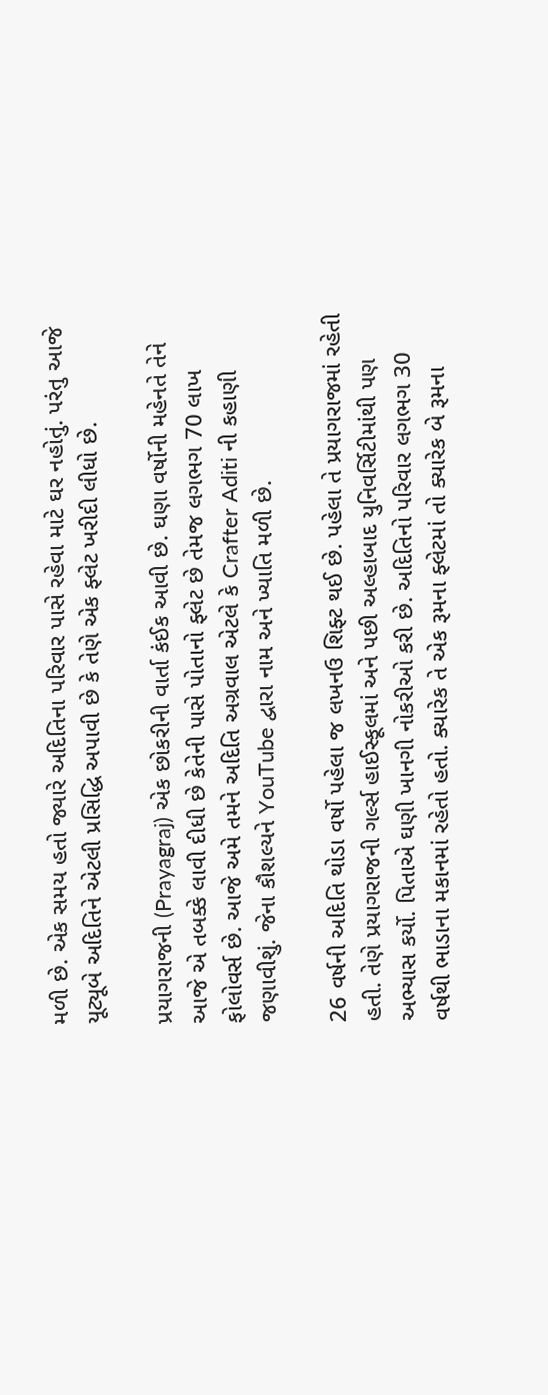મળી છે. એક સમય હતો જ્યારે અદિતિના પરિવાર પાસે રહેવા માટે ઘર નહોતું. પરંતુ આજે યૂટ્યૂબે અદિતિને એટલી પ્રસિદ્ધિ અપાવી છે કે તેણે એક ફ્લેટ ખરીદી લીધો છે.

પ્રયાગરાજની (Prayagraj) એક છોકરીની વાર્તા કંઈક આવી છે. ઘણા વર્ષોની મહેનતે તેને આજે એ તબક્કે લાવી દીધી છે કેતેની પાસે પોતાનો ફ્લેટ છે તેમજ લગભગ 70 લાખ ફોલોવર્સ છે. આજે અમે તમને અદિતિ અગ્રવાલ એટલે કે Crafter Aditi ની કહાણી જણાવીશું. જેના કૌશલ્યને YouTube દ્વારા નામ અને ખ્યાતિ મળી છે.

26 વર્ષની અદિતિ થોડા વર્ષો પહેલા જ લખનઉ શિફ્ટ થઈ છે. પહેલા તે પ્રયાગરાજમાં રહેતી હતી. તેણે પ્રયાગરાજની ગર્લ્સ હાઈસ્કૂલમાં અને પછી અલ્હાબાદ યુનિવર્સિટીમાંથી પણ અભ્યાસ કર્યો. પિતાએ ઘણી ખાનગી નોકરીઓ કરી છે. અદિતિનો પરિવાર લગભગ 30 વર્ષથી ભાડાના મકાનમાં રહેતો હતો. ક્યારેક તે એક રૂમના ફ્લેટમાં તો ક્યારેક બે રૂમના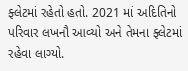ફ્લેટમાં રહેતો હતો. 2021 માં અદિતિનો પરિવાર લખનૌ આવ્યો અને તેમના ફ્લેટમાં રહેવા લાગ્યો.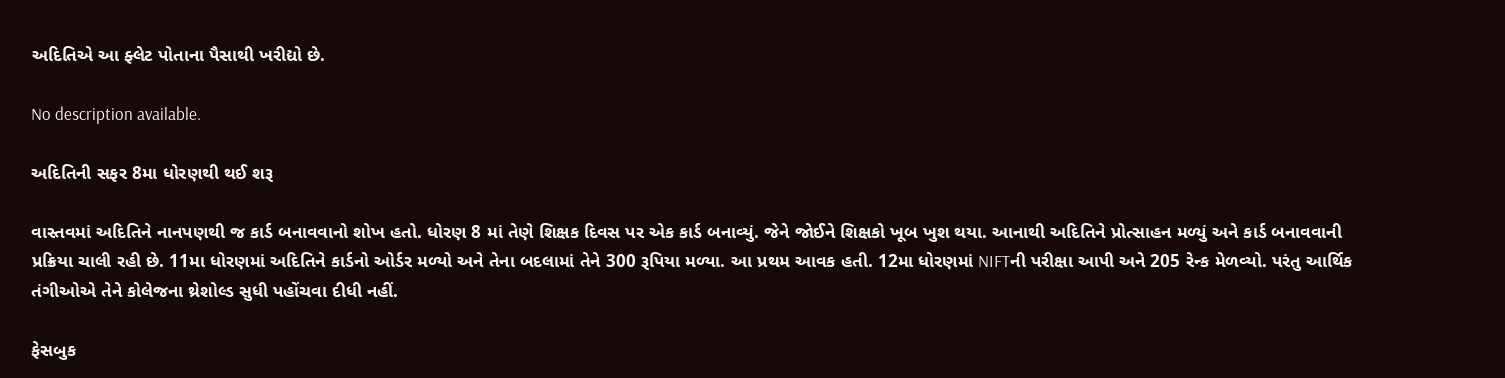અદિતિએ આ ફ્લેટ પોતાના પૈસાથી ખરીદ્યો છે.

No description available.

અદિતિની સફર 8મા ધોરણથી થઈ શરૂ

વાસ્તવમાં અદિતિને નાનપણથી જ કાર્ડ બનાવવાનો શોખ હતો. ધોરણ 8 માં તેણે શિક્ષક દિવસ પર એક કાર્ડ બનાવ્યું. જેને જોઈને શિક્ષકો ખૂબ ખુશ થયા. આનાથી અદિતિને પ્રોત્સાહન મળ્યું અને કાર્ડ બનાવવાની પ્રક્રિયા ચાલી રહી છે. 11મા ધોરણમાં અદિતિને કાર્ડનો ઓર્ડર મળ્યો અને તેના બદલામાં તેને 300 રૂપિયા મળ્યા. આ પ્રથમ આવક હતી. 12મા ધોરણમાં NIFTની પરીક્ષા આપી અને 205 રેન્ક મેળવ્યો. પરંતુ આર્થિક તંગીઓએ તેને કોલેજના થ્રેશોલ્ડ સુધી પહોંચવા દીધી નહીં.

ફેસબુક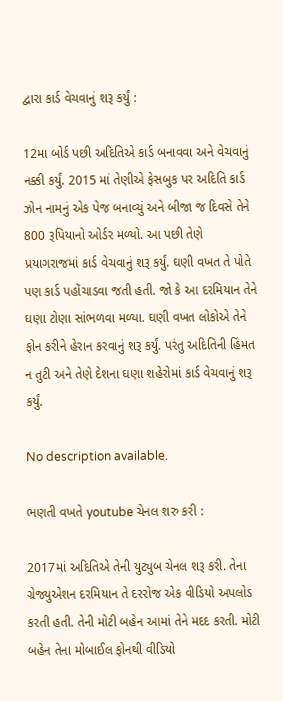દ્વારા કાર્ડ વેચવાનું શરૂ કર્યું :

12મા બોર્ડ પછી અદિતિએ કાર્ડ બનાવવા અને વેચવાનું નક્કી કર્યું. 2015 માં તેણીએ ફેસબુક પર અદિતિ કાર્ડ ઝોન નામનું એક પેજ બનાવ્યું અને બીજા જ દિવસે તેને 800 રૂપિયાનો ઓર્ડર મળ્યો. આ પછી તેણે પ્રયાગરાજમાં કાર્ડ વેચવાનું શરૂ કર્યું. ઘણી વખત તે પોતે પણ કાર્ડ પહોંચાડવા જતી હતી. જો કે આ દરમિયાન તેને ઘણા ટોણા સાંભળવા મળ્યા. ઘણી વખત લોકોએ તેને ફોન કરીને હેરાન કરવાનું શરૂ કર્યું. પરંતુ અદિતિની હિંમત ન તુટી અને તેણે દેશના ઘણા શહેરોમાં કાર્ડ વેચવાનું શરૂ કર્યું.

No description available.

ભણતી વખતે youtube ચેનલ શરુ કરી :

2017માં અદિતિએ તેની યુટ્યુબ ચેનલ શરૂ કરી. તેના ગ્રેજ્યુએશન દરમિયાન તે દરરોજ એક વીડિયો અપલોડ કરતી હતી. તેની મોટી બહેન આમાં તેને મદદ કરતી. મોટી બહેન તેના મોબાઈલ ફોનથી વીડિયો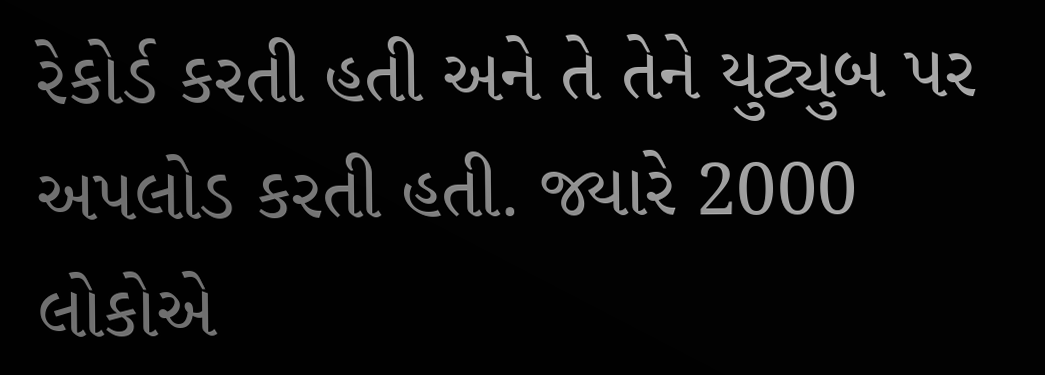રેકોર્ડ કરતી હતી અને તે તેને યુટ્યુબ પર અપલોડ કરતી હતી. જ્યારે 2000 લોકોએ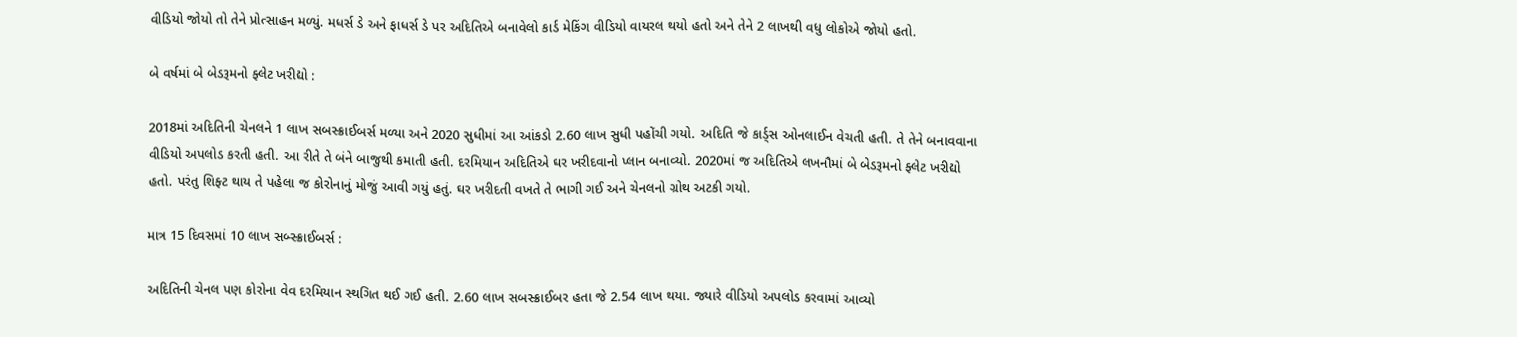વીડિયો જોયો તો તેને પ્રોત્સાહન મળ્યું. મધર્સ ડે અને ફાધર્સ ડે પર અદિતિએ બનાવેલો કાર્ડ મેકિંગ વીડિયો વાયરલ થયો હતો અને તેને 2 લાખથી વધુ લોકોએ જોયો હતો.

બે વર્ષમાં બે બેડરૂમનો ફ્લેટ ખરીદ્યો :

2018માં અદિતિની ચેનલને 1 લાખ સબસ્ક્રાઈબર્સ મળ્યા અને 2020 સુધીમાં આ આંકડો 2.60 લાખ સુધી પહોંચી ગયો. અદિતિ જે કાર્ડ્સ ઓનલાઈન વેચતી હતી. તે તેને બનાવવાના વીડિયો અપલોડ કરતી હતી. આ રીતે તે બંને બાજુથી કમાતી હતી. દરમિયાન અદિતિએ ઘર ખરીદવાનો પ્લાન બનાવ્યો. 2020માં જ અદિતિએ લખનૌમાં બે બેડરૂમનો ફ્લેટ ખરીદ્યો હતો. પરંતુ શિફ્ટ થાય તે પહેલા જ કોરોનાનું મોજું આવી ગયું હતું. ઘર ખરીદતી વખતે તે ભાગી ગઈ અને ચેનલનો ગ્રોથ અટકી ગયો.

માત્ર 15 દિવસમાં 10 લાખ સબ્સ્ક્રાઈબર્સ :

અદિતિની ચેનલ પણ કોરોના વેવ દરમિયાન સ્થગિત થઈ ગઈ હતી. 2.60 લાખ સબસ્ક્રાઈબર હતા જે 2.54 લાખ થયા. જ્યારે વીડિયો અપલોડ કરવામાં આવ્યો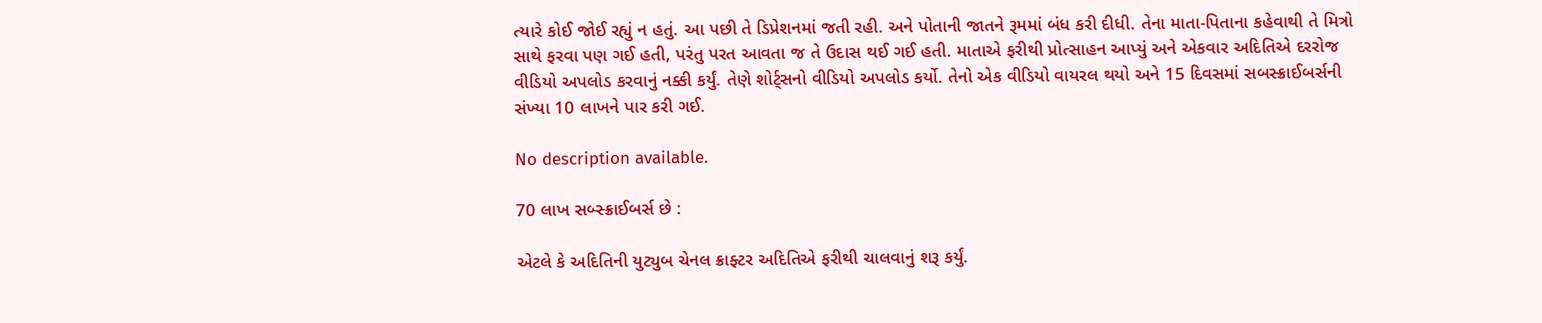ત્યારે કોઈ જોઈ રહ્યું ન હતું. આ પછી તે ડિપ્રેશનમાં જતી રહી. અને પોતાની જાતને રૂમમાં બંધ કરી દીધી. તેના માતા-પિતાના કહેવાથી તે મિત્રો સાથે ફરવા પણ ગઈ હતી, પરંતુ પરત આવતા જ તે ઉદાસ થઈ ગઈ હતી. માતાએ ફરીથી પ્રોત્સાહન આપ્યું અને એકવાર અદિતિએ દરરોજ વીડિયો અપલોડ કરવાનું નક્કી કર્યું. તેણે શોર્ટ્સનો વીડિયો અપલોડ કર્યો. તેનો એક વીડિયો વાયરલ થયો અને 15 દિવસમાં સબસ્ક્રાઈબર્સની સંખ્યા 10 લાખને પાર કરી ગઈ.

No description available.

70 લાખ સબ્સ્ક્રાઈબર્સ છે :

એટલે કે અદિતિની યુટ્યુબ ચેનલ ક્રાફ્ટર અદિતિએ ફરીથી ચાલવાનું શરૂ કર્યું.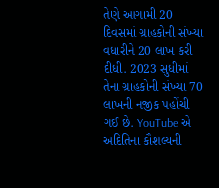તેણે આગામી 20 દિવસમાં ગ્રાહકોની સંખ્યા વધારીને 20 લાખ કરી દીધી. 2023 સુધીમાં તેના ગ્રાહકોની સંખ્યા 70 લાખની નજીક પહોંચી ગઈ છે. YouTube એ અદિતિના કૌશલ્યની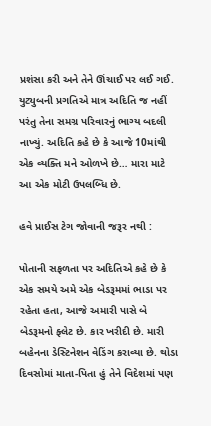પ્રશંસા કરી અને તેને ઊંચાઈ પર લઈ ગઈ. યુટ્યુબની પ્રગતિએ માત્ર અદિતિ જ નહીં પરંતુ તેના સમગ્ર પરિવારનું ભાગ્ય બદલી નાખ્યું. અદિતિ કહે છે કે આજે 10માંથી એક વ્યક્તિ મને ઓળખે છે… મારા માટે આ એક મોટી ઉપલબ્ધિ છે.

હવે પ્રાઈસ ટેગ જોવાની જરૂર નથી :

પોતાની સફળતા પર અદિતિએ કહે છે કે એક સમયે અમે એક બેડરૂમમાં ભાડા પર રહેતા હતા, આજે અમારી પાસે બે બેડરૂમનો ફ્લેટ છે. કાર ખરીદી છે. મારી બહેનના ડેસ્ટિનેશન વેડિંગ કરાવ્યા છે. થોડા દિવસોમાં માતા-પિતા હું તેને વિદેશમાં પણ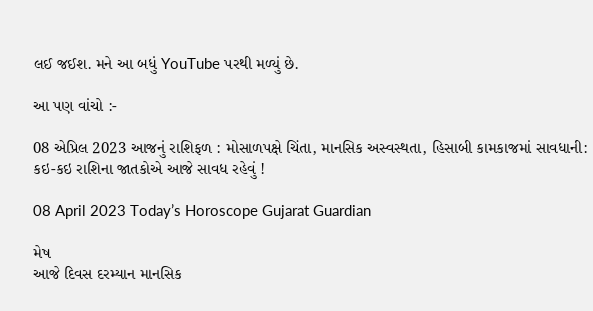લઈ જઈશ. મને આ બધું YouTube પરથી મળ્યું છે.

આ પણ વાંચો :-

08 એપ્રિલ 2023 આજનું રાશિફળ : મોસાળપક્ષે ચિંતા, માનસિક અસ્વસ્થતા, હિસાબી કામકાજમાં સાવધાની: કઇ-કઇ રાશિના જાતકોએ આજે સાવધ રહેવું !

08 April 2023 Today’s Horoscope Gujarat Guardian

મેષ
આજે દિવસ દરમ્યાન માનસિક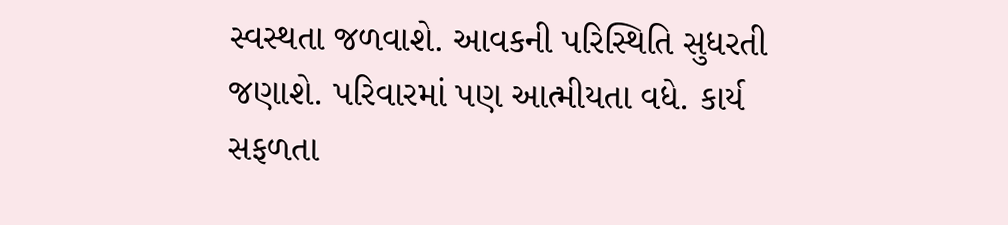સ્વસ્થતા જળવાશે. આવકની પરિસ્થિતિ સુધરતી જણાશે. પરિવારમાં પણ આત્મીયતા વધે. કાર્ય સફળતા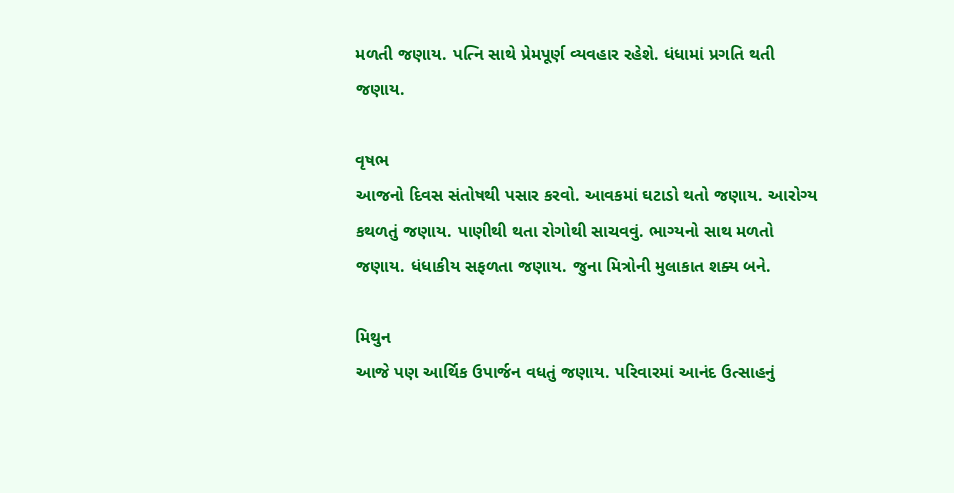મળતી જણાય. પત્નિ સાથે પ્રેમપૂર્ણ વ્યવહાર રહેશે. ધંધામાં પ્રગતિ થતી જણાય.

વૃષભ
આજનો દિવસ સંતોષથી પસાર કરવો. આવકમાં ઘટાડો થતો જણાય. આરોગ્ય કથળતું જણાય. પાણીથી થતા રોગોથી સાચવવું. ભાગ્યનો સાથ મળતો જણાય. ધંધાકીય સફળતા જણાય. જુના મિત્રોની મુલાકાત શક્ય બને.

મિથુન
આજે પણ આર્થિક ઉપાર્જન વધતું જણાય. પરિવારમાં આનંદ ઉત્સાહનું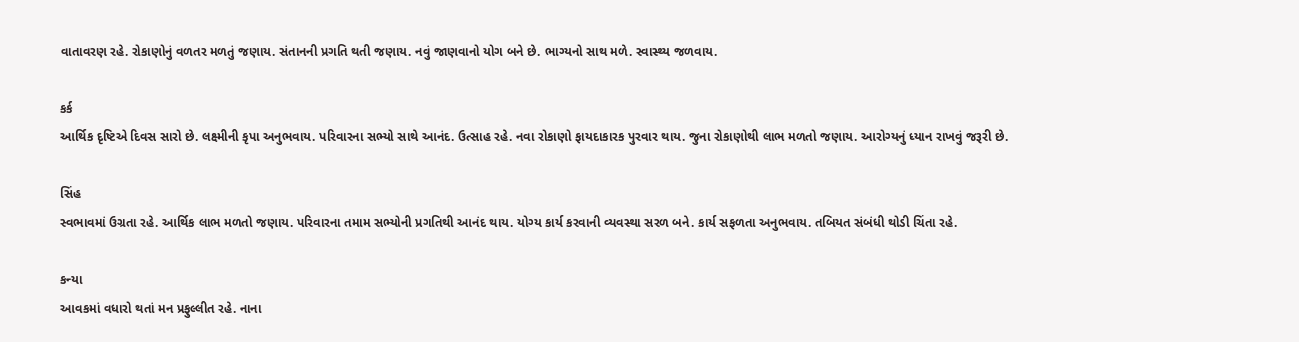વાતાવરણ રહે. રોકાણોનું વળતર મળતું જણાય. સંતાનની પ્રગતિ થતી જણાય. નવું જાણવાનો યોગ બને છે. ભાગ્યનો સાથ મળે. સ્વાસ્થ્ય જળવાય.

કર્ક
આર્થિક દૃષ્ટિએ દિવસ સારો છે. લક્ષ્મીની કૃપા અનુભવાય. પરિવારના સભ્યો સાથે આનંદ. ઉત્સાહ રહે. નવા રોકાણો ફાયદાકારક પુરવાર થાય. જુના રોકાણોથી લાભ મળતો જણાય. આરોગ્યનું ધ્યાન રાખવું જરૂરી છે.

સિંહ
સ્વભાવમાં ઉગ્રતા રહે. આર્થિક લાભ મળતો જણાય. પરિવારના તમામ સભ્યોની પ્રગતિથી આનંદ થાય. યોગ્ય કાર્ય કરવાની વ્યવસ્થા સરળ બને. કાર્ય સફળતા અનુભવાય. તબિયત સંબંધી થોડી ચિંતા રહે.

કન્યા
આવકમાં વધારો થતાં મન પ્રફુલ્લીત રહે. નાના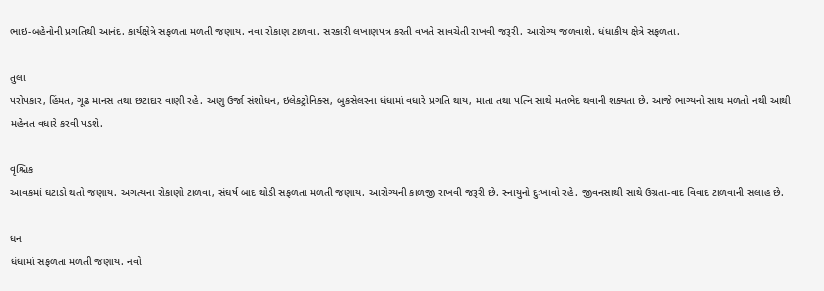ભાઇ-બહેનોની પ્રગતિથી આનંદ. કાર્યક્ષેત્રે સફળતા મળતી જણાય. નવા રોકાણ ટાળવા. સરકારી લખાણપત્ર કરતી વખતે સાવચેતી રાખવી જરૂરી. આરોગ્ય જળવાશે. ધંધાકીય ક્ષેત્રે સફળતા.

તુલા
પરોપકાર, હિંમત, ગૂઢ માનસ તથા છટાદાર વાણી રહે. અણુ ઉર્જા સંશોધન, ઇલેકટ્રોનિક્સ, બુકસેલરના ધંધામાં વધારે પ્ર‌ગતિ થાય, માતા તથા પત્નિ સાથે મતભેદ થવાની શક્યતા છે. આજે ભાગ્યનો સાથ મળતો નથી આથી મહેનત વધારે કરવી પડશે.

વૃશ્ચિક
આવકમાં ઘટાડો થતો જણાય. અગત્યના રોકાણો ટાળવા, સંઘર્ષ બાદ થોડી સફળતા મળતી જણાય. આરોગ્યની કાળજી રાખવી જરૂરી છે. સ્નાયુનો દુઃખાવો રહે. જીવનસાથી સાથે ઉગ્રતા-વાદ વિવાદ ટાળવાની સલાહ છે.

ધન
ધંધામાં સફળતા મળતી જણાય. નવો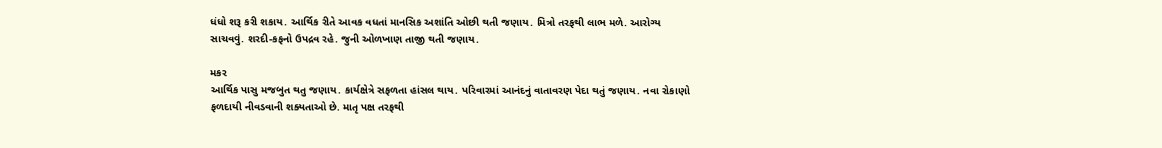ધંધો શરૂ કરી શકાય. આર્થિક રીતે આવક વધતાં માનસિક અશાંતિ ઓછી થતી જણાય. મિત્રો તરફથી લાભ મળે. આરોગ્ય સાચવવું. શરદી-કફનો ઉપદ્રવ રહે. જુની ઓળખાણ તાજી થતી જણાય.

મકર
આર્થિક પાસુ મજબુત થતુ જણાય. કાર્યક્ષેત્રે સફળતા હાંસલ થાય. પરિવારમાં આનંદનું વાતાવરણ પેદા થતું જણાય. નવા રોકાણો ફળદાયી નીવડવાની શક્યતાઓ છે. માતૃ પક્ષ તરફથી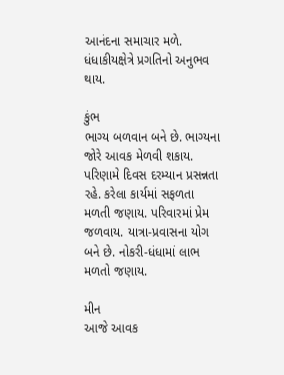આનંદના સમાચાર મળે. ધંધાકીયક્ષેત્રે પ્રગતિનો અનુભવ થાય.

કુંભ
ભાગ્ય બળવાન બને છે. ભાગ્યના જોરે આવક મેળવી શકાય. પરિણામે દિવસ દરમ્યાન પ્રસન્નતા રહે. કરેલા કાર્યમાં સફળતા મળતી જણાય. પરિવારમાં પ્રેમ જળવાય. યાત્રા-પ્રવાસના યોગ બને છે. નોકરી-ધંધામાં લાભ મળતો જણાય.

મીન
આજે આવક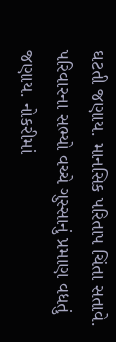ઘટતી જણાય. માનસિક પરિતાપ ચિંતા સતાવે. પરિવારના સભ્યો વચ્ચે ગુસ્સાનું પ્રમાણ વધતું જણાય. નોકરીમાં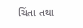ચિંતા તથા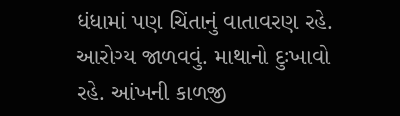ધંધામાં પણ ચિંતાનું વાતાવરણ રહે. આરોગ્ય જાળવવું. માથાનો દુઃખાવો રહે. આંખની કાળજી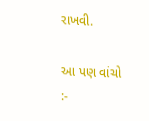રાખવી.

આ પણ વાંચો :-